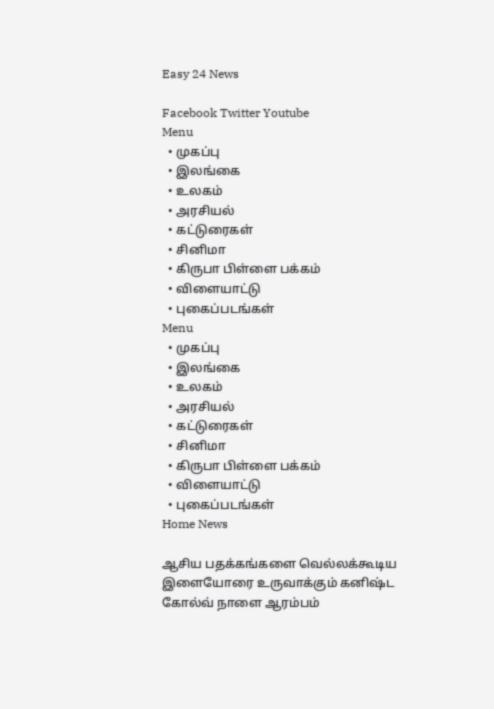Easy 24 News

Facebook Twitter Youtube
Menu
  • முகப்பு
  • இலங்கை
  • உலகம்
  • அரசியல்
  • கட்டுரைகள்
  • சினிமா
  • கிருபா பிள்ளை பக்கம்
  • விளையாட்டு
  • புகைப்படங்கள்
Menu
  • முகப்பு
  • இலங்கை
  • உலகம்
  • அரசியல்
  • கட்டுரைகள்
  • சினிமா
  • கிருபா பிள்ளை பக்கம்
  • விளையாட்டு
  • புகைப்படங்கள்
Home News

ஆசிய பதக்கங்களை வெல்லக்கூடிய இளையோரை உருவாக்கும் கனிஷ்ட கோல்வ் நாளை ஆரம்பம்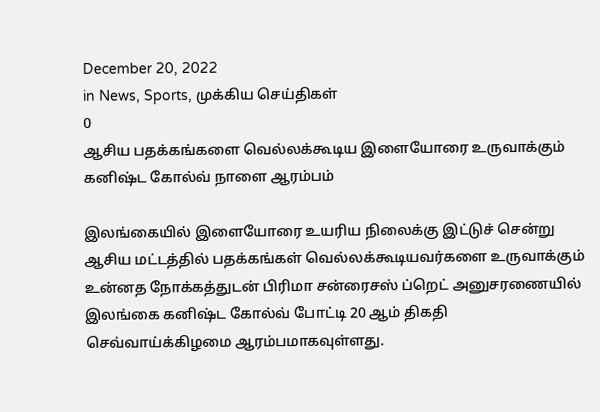December 20, 2022
in News, Sports, முக்கிய செய்திகள்
0
ஆசிய பதக்கங்களை வெல்லக்கூடிய இளையோரை உருவாக்கும் கனிஷ்ட கோல்வ் நாளை ஆரம்பம்

இலங்கையில் இளையோரை உயரிய நிலைக்கு இட்டுச் சென்று ஆசிய மட்டத்தில் பதக்கங்கள் வெல்லக்கூடியவர்களை உருவாக்கும் உன்னத நோக்கத்துடன் பிரிமா சன்ரைசஸ் ப்றெட் அனுசரணையில் இலங்கை கனிஷ்ட கோல்வ் போட்டி 20 ஆம் திகதி செவ்வாய்க்கிழமை ஆரம்பமாகவுள்ளது.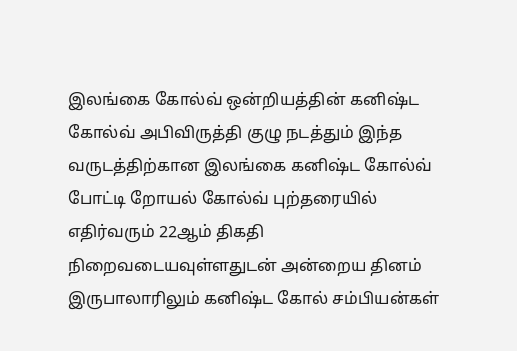இலங்கை கோல்வ் ஒன்றியத்தின் கனிஷ்ட கோல்வ் அபிவிருத்தி குழு நடத்தும் இந்த வருடத்திற்கான இலங்கை கனிஷ்ட கோல்வ் போட்டி றோயல் கோல்வ் புற்தரையில் எதிர்வரும் 22ஆம் திகதி நிறைவடையவுள்ளதுடன் அன்றைய தினம் இருபாலாரிலும் கனிஷ்ட கோல் சம்பியன்கள்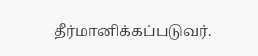தீர்மானிக்கப்படுவர்.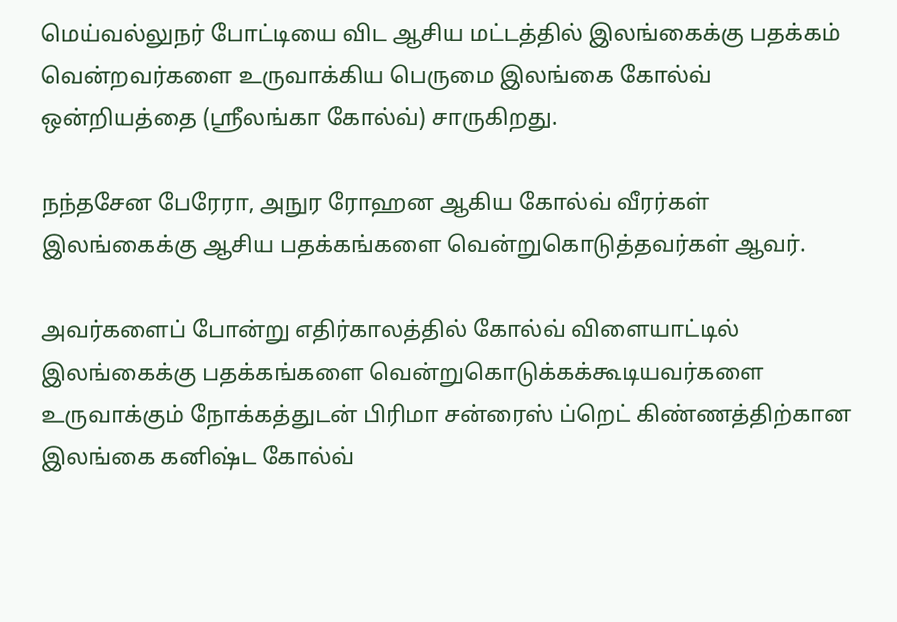மெய்வல்லுநர் போட்டியை விட ஆசிய மட்டத்தில் இலங்கைக்கு பதக்கம் வென்றவர்களை உருவாக்கிய பெருமை இலங்கை கோல்வ் ஒன்றியத்தை (ஸ்ரீலங்கா கோல்வ்) சாருகிறது.

நந்தசேன பேரேரா, அநுர ரோஹன ஆகிய கோல்வ் வீரர்கள் இலங்கைக்கு ஆசிய பதக்கங்களை வென்றுகொடுத்தவர்கள் ஆவர்.

அவர்களைப் போன்று எதிர்காலத்தில் கோல்வ் விளையாட்டில் இலங்கைக்கு பதக்கங்களை வென்றுகொடுக்கக்கூடியவர்களை உருவாக்கும் நோக்கத்துடன் பிரிமா சன்ரைஸ் ப்றெட் கிண்ணத்திற்கான இலங்கை கனிஷ்ட கோல்வ்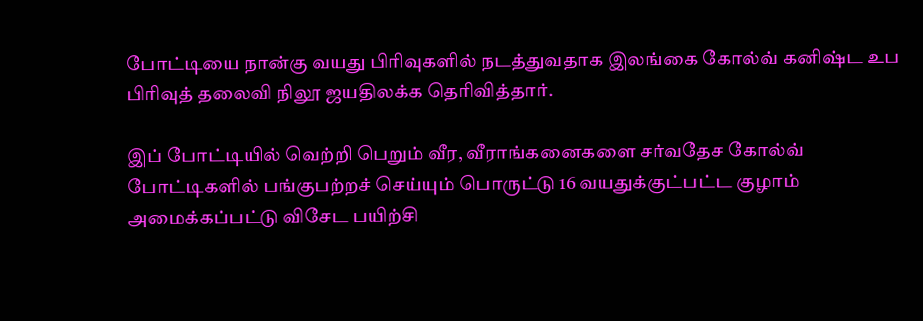போட்டியை நான்கு வயது பிரிவுகளில் நடத்துவதாக இலங்கை கோல்வ் கனிஷ்ட உப பிரிவுத் தலைவி நிலூ ஜயதிலக்க தெரிவித்தார்.

இப் போட்டியில் வெற்றி பெறும் வீர, வீராங்கனைகளை சர்வதேச கோல்வ் போட்டிகளில் பங்குபற்றச் செய்யும் பொருட்டு 16 வயதுக்குட்பட்ட குழாம் அமைக்கப்பட்டு விசேட பயிற்சி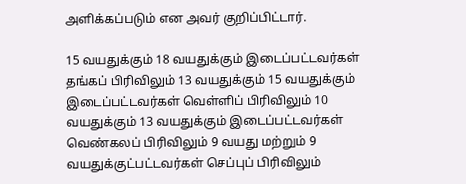அளிக்கப்படும் என அவர் குறிப்பிட்டார்.

15 வயதுக்கும் 18 வயதுக்கும் இடைப்பட்டவர்கள் தங்கப் பிரிவிலும் 13 வயதுக்கும் 15 வயதுக்கும் இடைப்பட்டவர்கள் வெள்ளிப் பிரிவிலும் 10 வயதுக்கும் 13 வயதுக்கும் இடைப்பட்டவர்கள் வெண்கலப் பிரிவிலும் 9 வயது மற்றும் 9 வயதுக்குட்பட்டவர்கள் செப்புப் பிரிவிலும்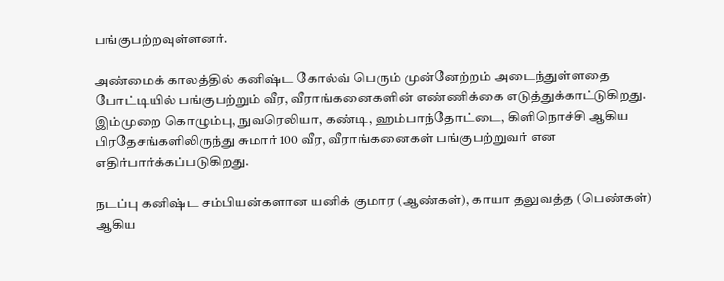பங்குபற்றவுள்ளனர்.

அண்மைக் காலத்தில் கனிஷ்ட கோல்வ் பெரும் முன்னேற்றம் அடைந்துள்ளதை போட்டியில் பங்குபற்றும் வீர, வீராங்கனைகளின் எண்ணிக்கை எடுத்துக்காட்டுகிறது. இம்முறை கொழும்பு, நுவரெலியா, கண்டி, ஹம்பாந்தோட்டை, கிளிநொச்சி ஆகிய பிரதேசங்களிலிருந்து சுமார் 100 வீர, வீராங்கனைகள் பங்குபற்றுவர் என எதிர்பார்க்கப்படுகிறது.

நடப்பு கனிஷ்ட சம்பியன்களான யனிக் குமார (ஆண்கள்), காயா தலுவத்த (பெண்கள்) ஆகிய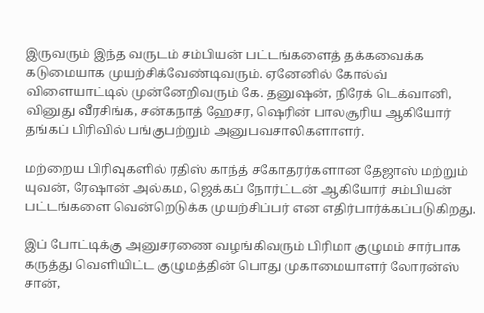இருவரும் இந்த வருடம் சம்பியன் பட்டங்களைத் தக்கவைக்க கடுமையாக முயற்சிக்வேண்டிவரும். ஏனேனில் கோல்வ் விளையாட்டில் முன்னேறிவரும் கே. தனுஷன், நிரேக் டெக்வானி, வினுது வீரசிங்க, சன்கநாத் ஹேசர, ஷெரின் பாலசூரிய ஆகியோர் தங்கப் பிரிவில் பங்குபற்றும் அனுபவசாலிகளாளர்.

மற்றைய பிரிவுகளில் ரதிஸ் காந்த் சகோதரர்களான தேஜாஸ் மற்றும் யுவன், ரேஷான் அல்கம, ஜெக்கப் நோர்ட்டன் ஆகியோர் சம்பியன் பட்டங்களை வென்றெடுக்க முயற்சிப்பர் என எதிர்பார்க்கப்படுகிறது.

இப் போட்டிக்கு அனுசரணை வழங்கிவரும் பிரிமா குழுமம் சார்பாக கருத்து வெளியிட்ட குழுமத்தின் பொது முகாமையாளர் லோரன்ஸ் சான்,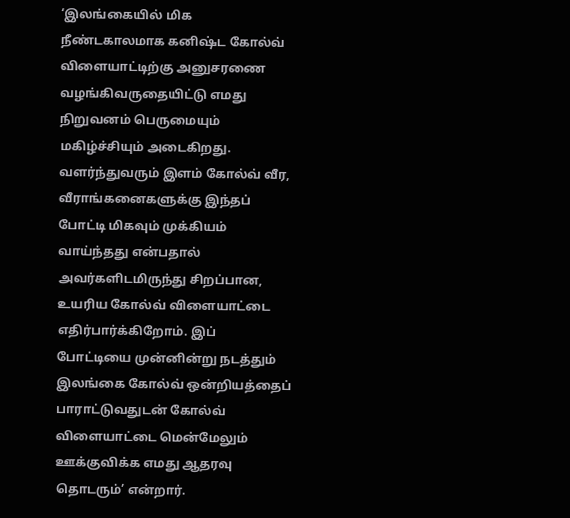‘இலங்கையில் மிக நீண்டகாலமாக கனிஷ்ட கோல்வ் விளையாட்டிற்கு அனுசரணை வழங்கிவருதையிட்டு எமது நிறுவனம் பெருமையும் மகிழ்ச்சியும் அடைகிறது. வளர்ந்துவரும் இளம் கோல்வ் வீர, வீராங்கனைகளுக்கு இந்தப் போட்டி மிகவும் முக்கியம் வாய்ந்தது என்பதால் அவர்களிடமிருந்து சிறப்பான, உயரிய கோல்வ் விளையாட்டை எதிர்பார்க்கிறோம். இப் போட்டியை முன்னின்று நடத்தும் இலங்கை கோல்வ் ஒன்றியத்தைப் பாராட்டுவதுடன் கோல்வ் விளையாட்டை மென்மேலும் ஊக்குவிக்க எமது ஆதரவு தொடரும்’ என்றார்.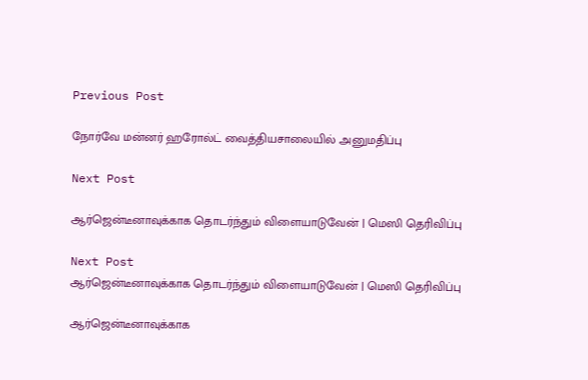Previous Post

நோர்வே மன்னர் ஹரோல்ட் வைத்தியசாலையில் அனுமதிப்பு

Next Post

ஆர்ஜென்டீனாவுக்காக தொடர்ந்தும் விளையாடுவேன் | மெஸி தெரிவிப்பு

Next Post
ஆர்ஜென்டீனாவுக்காக தொடர்ந்தும் விளையாடுவேன் | மெஸி தெரிவிப்பு

ஆர்ஜென்டீனாவுக்காக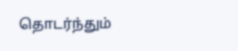தொடர்ந்தும்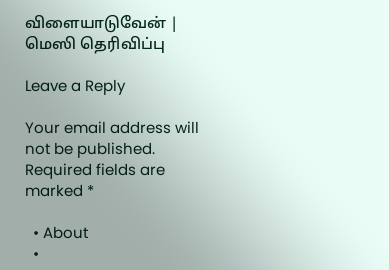விளையாடுவேன் | மெஸி தெரிவிப்பு

Leave a Reply

Your email address will not be published. Required fields are marked *

  • About
  •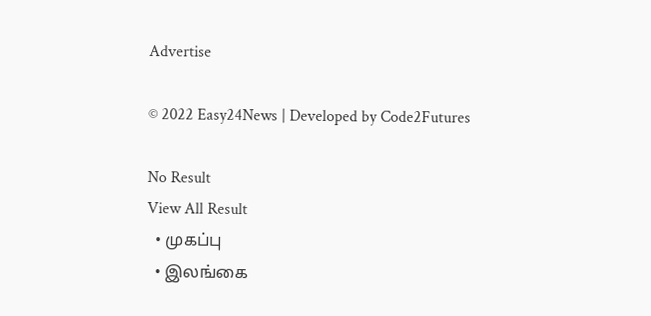Advertise

© 2022 Easy24News | Developed by Code2Futures

No Result
View All Result
  • முகப்பு
  • இலங்கை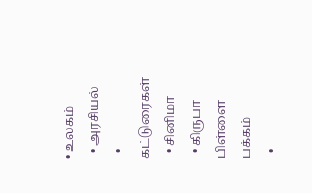• உலகம்
  • அரசியல்
  • கட்டுரைகள்
  • சினிமா
  • கிருபா பிள்ளை பக்கம்
  •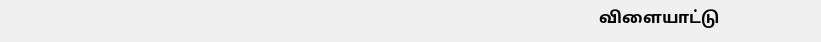விளையாட்டு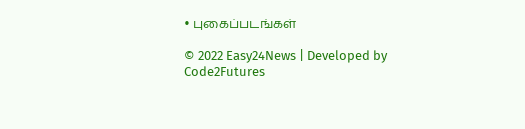• புகைப்படங்கள்

© 2022 Easy24News | Developed by Code2Futures